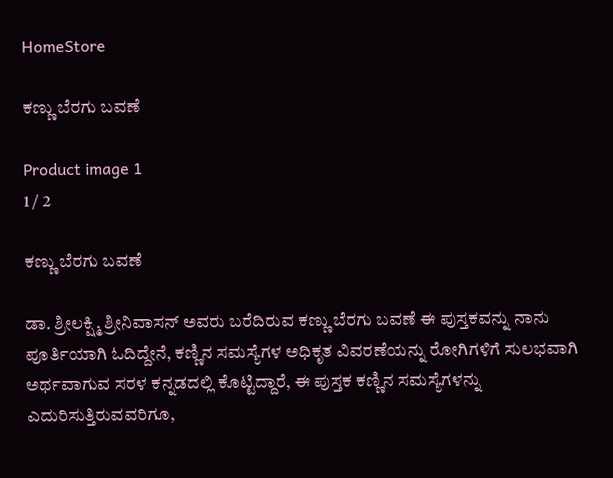HomeStore

ಕಣ್ಣು ಬೆರಗು ಬವಣೆ

Product image 1
1 / 2

ಕಣ್ಣು ಬೆರಗು ಬವಣೆ

ಡಾ. ಶ್ರೀಲಕ್ಷ್ಮಿ ಶ್ರೀನಿವಾಸನ್ ಅವರು ಬರೆದಿರುವ ಕಣ್ಣು ಬೆರಗು ಬವಣೆ ಈ ಪುಸ್ತಕವನ್ನು ನಾನು ಪೂರ್ತಿಯಾಗಿ ಓದಿದ್ದೇನೆ, ಕಣ್ಣಿನ ಸಮಸ್ಯೆಗಳ ಅಧಿಕೃತ ವಿವರಣೆಯನ್ನು ರೋಗಿಗಳಿಗೆ ಸುಲಭವಾಗಿ ಅರ್ಥವಾಗುವ ಸರಳ ಕನ್ನಡದಲ್ಲಿ ಕೊಟ್ಟಿದ್ದಾರೆ, ಈ ಪುಸ್ತಕ ಕಣ್ಣಿನ ಸಮಸ್ಯೆಗಳನ್ನು ಎದುರಿಸುತ್ತಿರುವವರಿಗೂ,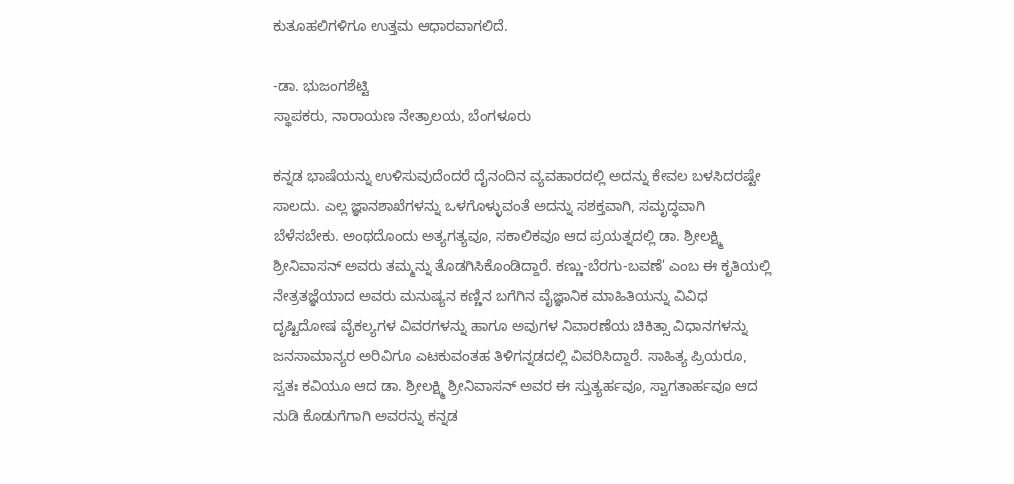ಕುತೂಹಲಿಗಳಿಗೂ ಉತ್ತಮ ಆಧಾರವಾಗಲಿದೆ.

-ಡಾ. ಭುಜಂಗಶೆಟ್ಟಿ
ಸ್ಥಾಪಕರು, ನಾರಾಯಣ ನೇತ್ರಾಲಯ, ಬೆಂಗಳೂರು

ಕನ್ನಡ ಭಾಷೆಯನ್ನು ಉಳಿಸುವುದೆಂದರೆ ದೈನಂದಿನ ವ್ಯವಹಾರದಲ್ಲಿ ಅದನ್ನು ಕೇವಲ ಬಳಸಿದರಷ್ಟೇ ಸಾಲದು. ಎಲ್ಲ ಜ್ಞಾನಶಾಖೆಗಳನ್ನು ಒಳಗೊಳ್ಳುವಂತೆ ಅದನ್ನು ಸಶಕ್ತವಾಗಿ, ಸಮೃದ್ಧವಾಗಿ ಬೆಳೆಸಬೇಕು. ಅಂಥದೊಂದು ಅತ್ಯಗತ್ಯವೂ, ಸಕಾಲಿಕವೂ ಆದ ಪ್ರಯತ್ನದಲ್ಲಿ ಡಾ. ಶ್ರೀಲಕ್ಷ್ಮಿ ಶ್ರೀನಿವಾಸನ್ ಅವರು ತಮ್ಮನ್ನು ತೊಡಗಿಸಿಕೊಂಡಿದ್ದಾರೆ. ಕಣ್ಣು-ಬೆರಗು-ಬವಣೆ' ಎಂಬ ಈ ಕೃತಿಯಲ್ಲಿ ನೇತ್ರತಜ್ಞೆಯಾದ ಅವರು ಮನುಷ್ಯನ ಕಣ್ಣಿನ ಬಗೆಗಿನ ವೈಜ್ಞಾನಿಕ ಮಾಹಿತಿಯನ್ನು ವಿವಿಧ ದೃಷ್ಟಿದೋಷ ವೈಕಲ್ಯಗಳ ವಿವರಗಳನ್ನು ಹಾಗೂ ಅವುಗಳ ನಿವಾರಣೆಯ ಚಿಕಿತ್ಸಾ ವಿಧಾನಗಳನ್ನು ಜನಸಾಮಾನ್ಯರ ಅರಿವಿಗೂ ಎಟಕುವಂತಹ ತಿಳಿಗನ್ನಡದಲ್ಲಿ ವಿವರಿಸಿದ್ದಾರೆ. ಸಾಹಿತ್ಯ ಪ್ರಿಯರೂ, ಸ್ವತಃ ಕವಿಯೂ ಆದ ಡಾ. ಶ್ರೀಲಕ್ಷ್ಮಿ ಶ್ರೀನಿವಾಸನ್‌ ಅವರ ಈ ಸ್ತುತ್ಯರ್ಹವೂ, ಸ್ವಾಗತಾರ್ಹವೂ ಆದ ನುಡಿ ಕೊಡುಗೆಗಾಗಿ ಅವರನ್ನು ಕನ್ನಡ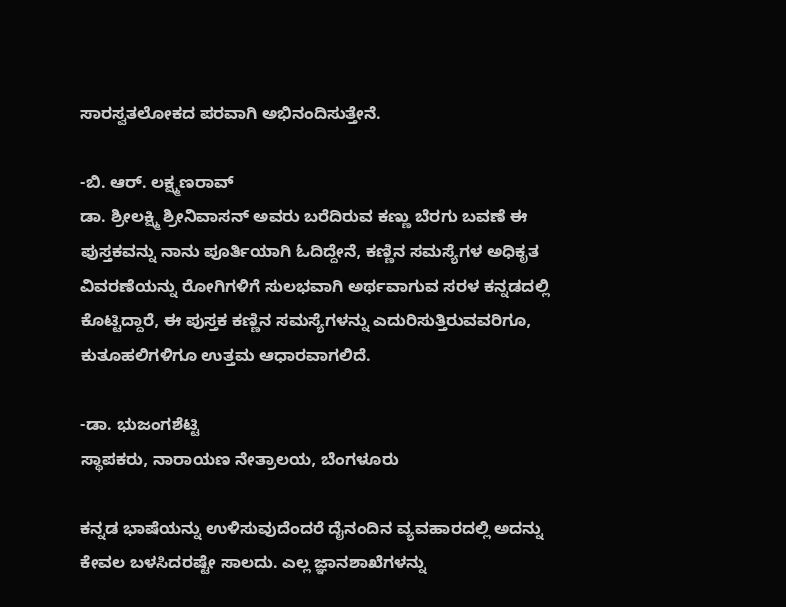ಸಾರಸ್ವತಲೋಕದ ಪರವಾಗಿ ಅಭಿನಂದಿಸುತ್ತೇನೆ.

-ಬಿ. ಆರ್. ಲಕ್ಷ್ಮಣರಾವ್
ಡಾ. ಶ್ರೀಲಕ್ಷ್ಮಿ ಶ್ರೀನಿವಾಸನ್ ಅವರು ಬರೆದಿರುವ ಕಣ್ಣು ಬೆರಗು ಬವಣೆ ಈ ಪುಸ್ತಕವನ್ನು ನಾನು ಪೂರ್ತಿಯಾಗಿ ಓದಿದ್ದೇನೆ, ಕಣ್ಣಿನ ಸಮಸ್ಯೆಗಳ ಅಧಿಕೃತ ವಿವರಣೆಯನ್ನು ರೋಗಿಗಳಿಗೆ ಸುಲಭವಾಗಿ ಅರ್ಥವಾಗುವ ಸರಳ ಕನ್ನಡದಲ್ಲಿ ಕೊಟ್ಟಿದ್ದಾರೆ, ಈ ಪುಸ್ತಕ ಕಣ್ಣಿನ ಸಮಸ್ಯೆಗಳನ್ನು ಎದುರಿಸುತ್ತಿರುವವರಿಗೂ, ಕುತೂಹಲಿಗಳಿಗೂ ಉತ್ತಮ ಆಧಾರವಾಗಲಿದೆ.

-ಡಾ. ಭುಜಂಗಶೆಟ್ಟಿ
ಸ್ಥಾಪಕರು, ನಾರಾಯಣ ನೇತ್ರಾಲಯ, ಬೆಂಗಳೂರು

ಕನ್ನಡ ಭಾಷೆಯನ್ನು ಉಳಿಸುವುದೆಂದರೆ ದೈನಂದಿನ ವ್ಯವಹಾರದಲ್ಲಿ ಅದನ್ನು ಕೇವಲ ಬಳಸಿದರಷ್ಟೇ ಸಾಲದು. ಎಲ್ಲ ಜ್ಞಾನಶಾಖೆಗಳನ್ನು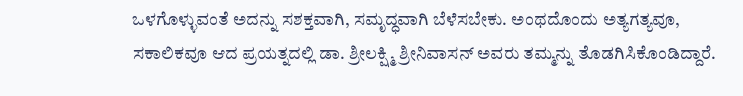ಒಳಗೊಳ್ಳುವಂತೆ ಅದನ್ನು ಸಶಕ್ತವಾಗಿ, ಸಮೃದ್ಧವಾಗಿ ಬೆಳೆಸಬೇಕು. ಅಂಥದೊಂದು ಅತ್ಯಗತ್ಯವೂ, ಸಕಾಲಿಕವೂ ಆದ ಪ್ರಯತ್ನದಲ್ಲಿ ಡಾ. ಶ್ರೀಲಕ್ಷ್ಮಿ ಶ್ರೀನಿವಾಸನ್ ಅವರು ತಮ್ಮನ್ನು ತೊಡಗಿಸಿಕೊಂಡಿದ್ದಾರೆ.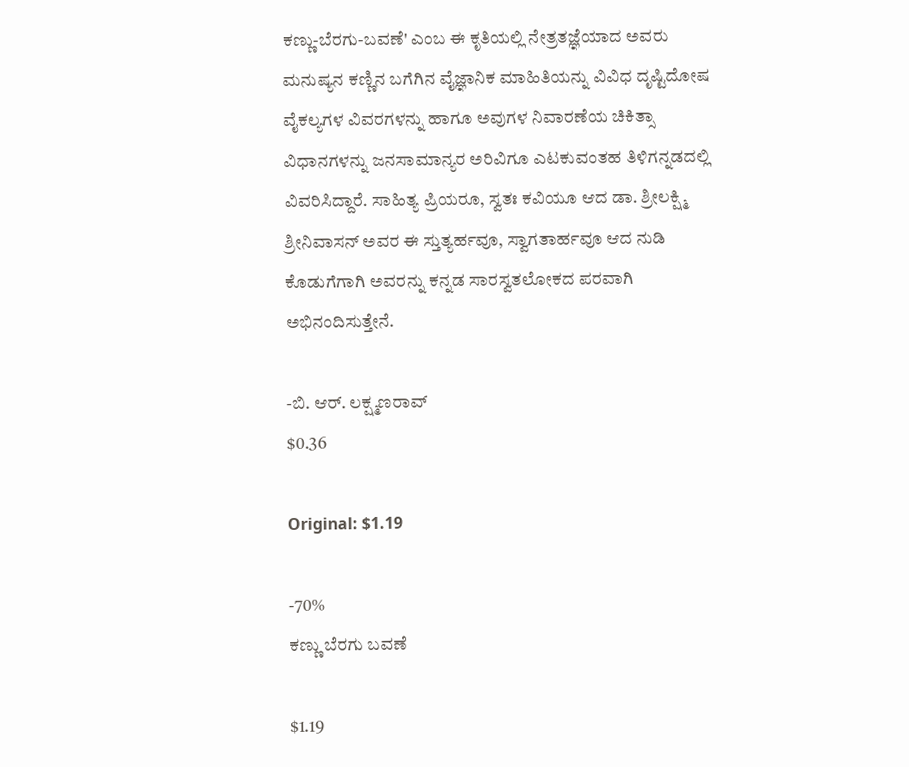ಕಣ್ಣು-ಬೆರಗು-ಬವಣೆ' ಎಂಬ ಈ ಕೃತಿಯಲ್ಲಿ ನೇತ್ರತಜ್ಞೆಯಾದ ಅವರು ಮನುಷ್ಯನ ಕಣ್ಣಿನ ಬಗೆಗಿನ ವೈಜ್ಞಾನಿಕ ಮಾಹಿತಿಯನ್ನು ವಿವಿಧ ದೃಷ್ಟಿದೋಷ ವೈಕಲ್ಯಗಳ ವಿವರಗಳನ್ನು ಹಾಗೂ ಅವುಗಳ ನಿವಾರಣೆಯ ಚಿಕಿತ್ಸಾ ವಿಧಾನಗಳನ್ನು ಜನಸಾಮಾನ್ಯರ ಅರಿವಿಗೂ ಎಟಕುವಂತಹ ತಿಳಿಗನ್ನಡದಲ್ಲಿ ವಿವರಿಸಿದ್ದಾರೆ. ಸಾಹಿತ್ಯ ಪ್ರಿಯರೂ, ಸ್ವತಃ ಕವಿಯೂ ಆದ ಡಾ. ಶ್ರೀಲಕ್ಷ್ಮಿ ಶ್ರೀನಿವಾಸನ್‌ ಅವರ ಈ ಸ್ತುತ್ಯರ್ಹವೂ, ಸ್ವಾಗತಾರ್ಹವೂ ಆದ ನುಡಿ ಕೊಡುಗೆಗಾಗಿ ಅವರನ್ನು ಕನ್ನಡ ಸಾರಸ್ವತಲೋಕದ ಪರವಾಗಿ ಅಭಿನಂದಿಸುತ್ತೇನೆ.

-ಬಿ. ಆರ್. ಲಕ್ಷ್ಮಣರಾವ್
$0.36

Original: $1.19

-70%
ಕಣ್ಣು ಬೆರಗು ಬವಣೆ

$1.19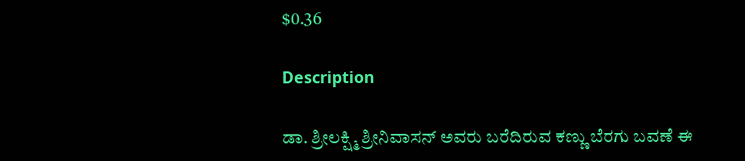$0.36

Description

ಡಾ. ಶ್ರೀಲಕ್ಷ್ಮಿ ಶ್ರೀನಿವಾಸನ್ ಅವರು ಬರೆದಿರುವ ಕಣ್ಣು ಬೆರಗು ಬವಣೆ ಈ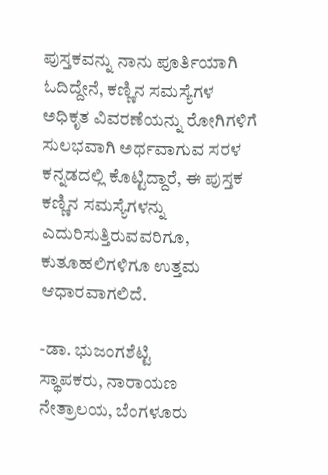ಪುಸ್ತಕವನ್ನು ನಾನು ಪೂರ್ತಿಯಾಗಿ ಓದಿದ್ದೇನೆ, ಕಣ್ಣಿನ ಸಮಸ್ಯೆಗಳ ಅಧಿಕೃತ ವಿವರಣೆಯನ್ನು ರೋಗಿಗಳಿಗೆ ಸುಲಭವಾಗಿ ಅರ್ಥವಾಗುವ ಸರಳ ಕನ್ನಡದಲ್ಲಿ ಕೊಟ್ಟಿದ್ದಾರೆ, ಈ ಪುಸ್ತಕ ಕಣ್ಣಿನ ಸಮಸ್ಯೆಗಳನ್ನು ಎದುರಿಸುತ್ತಿರುವವರಿಗೂ, ಕುತೂಹಲಿಗಳಿಗೂ ಉತ್ತಮ ಆಧಾರವಾಗಲಿದೆ.

-ಡಾ. ಭುಜಂಗಶೆಟ್ಟಿ
ಸ್ಥಾಪಕರು, ನಾರಾಯಣ ನೇತ್ರಾಲಯ, ಬೆಂಗಳೂರು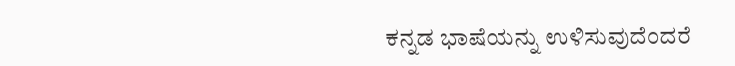ಕನ್ನಡ ಭಾಷೆಯನ್ನು ಉಳಿಸುವುದೆಂದರೆ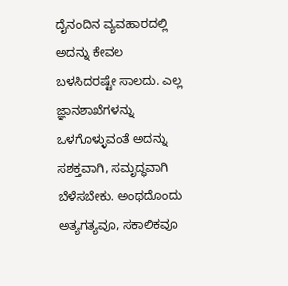ದೈನಂದಿನ ವ್ಯವಹಾರದಲ್ಲಿ ಅದನ್ನು ಕೇವಲ ಬಳಸಿದರಷ್ಟೇ ಸಾಲದು. ಎಲ್ಲ ಜ್ಞಾನಶಾಖೆಗಳನ್ನು ಒಳಗೊಳ್ಳುವಂತೆ ಅದನ್ನು ಸಶಕ್ತವಾಗಿ, ಸಮೃದ್ಧವಾಗಿ ಬೆಳೆಸಬೇಕು. ಅಂಥದೊಂದು ಅತ್ಯಗತ್ಯವೂ, ಸಕಾಲಿಕವೂ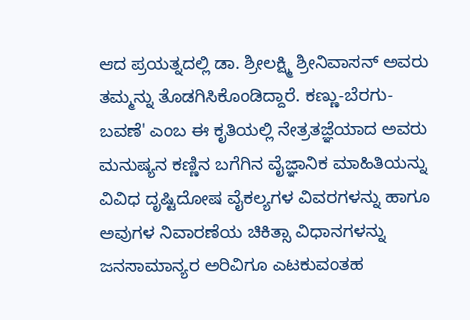ಆದ ಪ್ರಯತ್ನದಲ್ಲಿ ಡಾ. ಶ್ರೀಲಕ್ಷ್ಮಿ ಶ್ರೀನಿವಾಸನ್ ಅವರು ತಮ್ಮನ್ನು ತೊಡಗಿಸಿಕೊಂಡಿದ್ದಾರೆ. ಕಣ್ಣು-ಬೆರಗು-ಬವಣೆ' ಎಂಬ ಈ ಕೃತಿಯಲ್ಲಿ ನೇತ್ರತಜ್ಞೆಯಾದ ಅವರು ಮನುಷ್ಯನ ಕಣ್ಣಿನ ಬಗೆಗಿನ ವೈಜ್ಞಾನಿಕ ಮಾಹಿತಿಯನ್ನು ವಿವಿಧ ದೃಷ್ಟಿದೋಷ ವೈಕಲ್ಯಗಳ ವಿವರಗಳನ್ನು ಹಾಗೂ ಅವುಗಳ ನಿವಾರಣೆಯ ಚಿಕಿತ್ಸಾ ವಿಧಾನಗಳನ್ನು ಜನಸಾಮಾನ್ಯರ ಅರಿವಿಗೂ ಎಟಕುವಂತಹ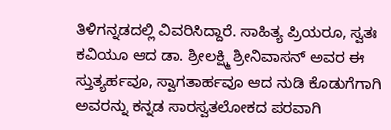ತಿಳಿಗನ್ನಡದಲ್ಲಿ ವಿವರಿಸಿದ್ದಾರೆ. ಸಾಹಿತ್ಯ ಪ್ರಿಯರೂ, ಸ್ವತಃ ಕವಿಯೂ ಆದ ಡಾ. ಶ್ರೀಲಕ್ಷ್ಮಿ ಶ್ರೀನಿವಾಸನ್‌ ಅವರ ಈ ಸ್ತುತ್ಯರ್ಹವೂ, ಸ್ವಾಗತಾರ್ಹವೂ ಆದ ನುಡಿ ಕೊಡುಗೆಗಾಗಿ ಅವರನ್ನು ಕನ್ನಡ ಸಾರಸ್ವತಲೋಕದ ಪರವಾಗಿ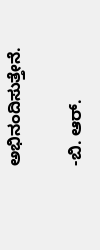ಅಭಿನಂದಿಸುತ್ತೇನೆ.

-ಬಿ. ಆರ್.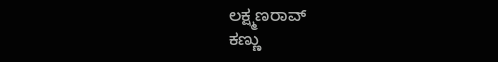ಲಕ್ಷ್ಮಣರಾವ್
ಕಣ್ಣು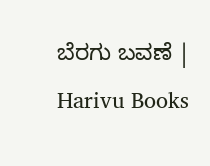ಬೆರಗು ಬವಣೆ | Harivu Books